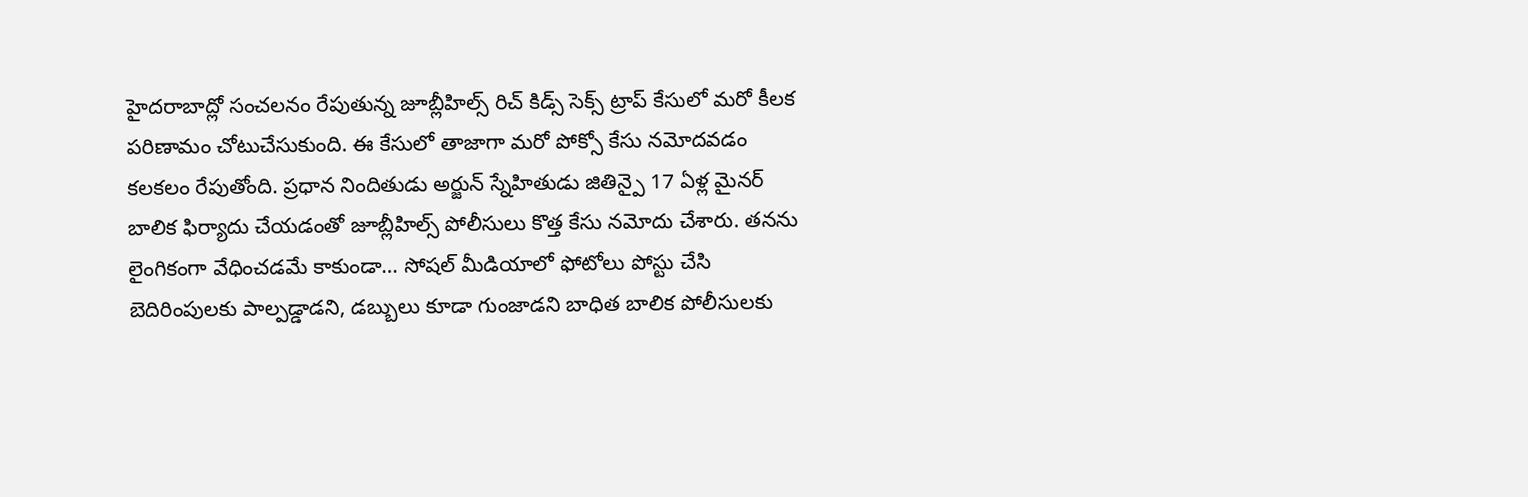హైదరాబాద్లో సంచలనం రేపుతున్న జూబ్లీహిల్స్ రిచ్ కిడ్స్ సెక్స్ ట్రాప్ కేసులో మరో కీలక పరిణామం చోటుచేసుకుంది. ఈ కేసులో తాజాగా మరో పోక్సో కేసు నమోదవడం కలకలం రేపుతోంది. ప్రధాన నిందితుడు అర్జున్ స్నేహితుడు జితిన్పై 17 ఏళ్ల మైనర్ బాలిక ఫిర్యాదు చేయడంతో జూబ్లీహిల్స్ పోలీసులు కొత్త కేసు నమోదు చేశారు. తనను లైంగికంగా వేధించడమే కాకుండా… సోషల్ మీడియాలో ఫోటోలు పోస్టు చేసి బెదిరింపులకు పాల్పడ్డాడని, డబ్బులు కూడా గుంజాడని బాధిత బాలిక పోలీసులకు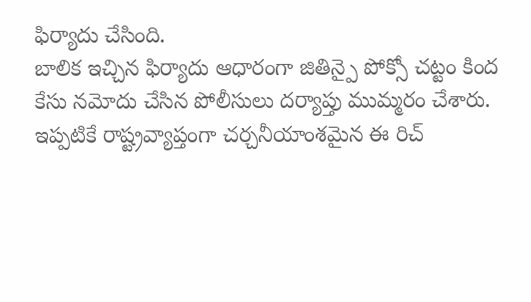ఫిర్యాదు చేసింది.
బాలిక ఇచ్చిన ఫిర్యాదు ఆధారంగా జితిన్పై పోక్సో చట్టం కింద కేసు నమోదు చేసిన పోలీసులు దర్యాప్తు ముమ్మరం చేశారు. ఇప్పటికే రాష్ట్రవ్యాప్తంగా చర్చనీయాంశమైన ఈ రిచ్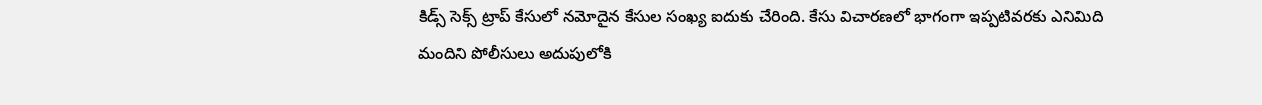కిడ్స్ సెక్స్ ట్రాప్ కేసులో నమోదైన కేసుల సంఖ్య ఐదుకు చేరింది. కేసు విచారణలో భాగంగా ఇప్పటివరకు ఎనిమిది మందిని పోలీసులు అదుపులోకి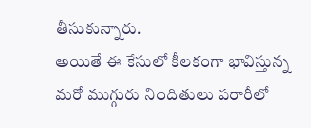తీసుకున్నారు.
అయితే ఈ కేసులో కీలకంగా భావిస్తున్న మరో ముగ్గురు నిందితులు పరారీలో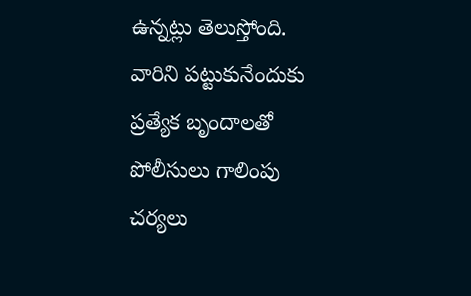ఉన్నట్లు తెలుస్తోంది. వారిని పట్టుకునేందుకు ప్రత్యేక బృందాలతో పోలీసులు గాలింపు చర్యలు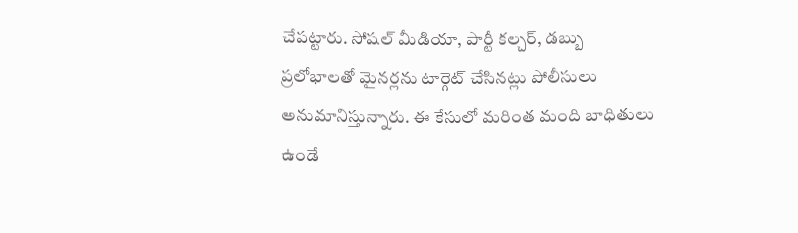చేపట్టారు. సోషల్ మీడియా, పార్టీ కల్చర్, డబ్బు ప్రలోభాలతో మైనర్లను టార్గెట్ చేసినట్లు పోలీసులు అనుమానిస్తున్నారు. ఈ కేసులో మరింత మంది బాధితులు ఉండే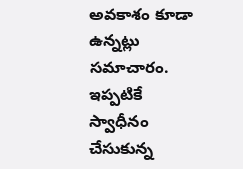అవకాశం కూడా ఉన్నట్లు సమాచారం.
ఇప్పటికే స్వాధీనం చేసుకున్న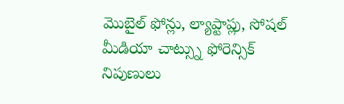మొబైల్ ఫోన్లు, ల్యాప్టాప్లు, సోషల్ మీడియా చాట్స్ను ఫోరెన్సిక్ నిపుణులు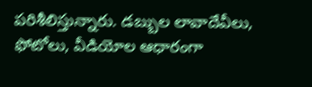పరిశీలిస్తున్నారు. డబ్బుల లావాదేవీలు, ఫోటోలు, వీడియోల ఆధారంగా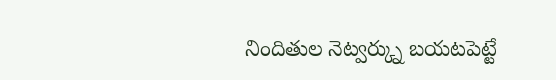నిందితుల నెట్వర్క్ను బయటపెట్టే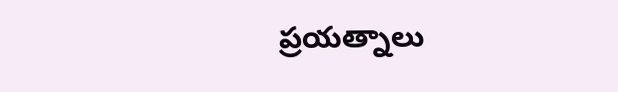ప్రయత్నాలు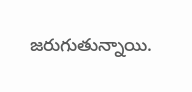జరుగుతున్నాయి.